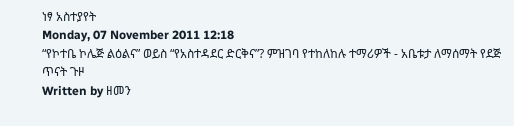ነፃ አስተያየት
Monday, 07 November 2011 12:18
“የኮተቤ ኮሌጅ ልዕልና” ወይስ “የአስተዳደር ድርቅና”? ምዝገባ የተከለከሉ ተማሪዎች - አቤቱታ ለማሰማት የደጅ ጥናት ጉዞ
Written by ዘመን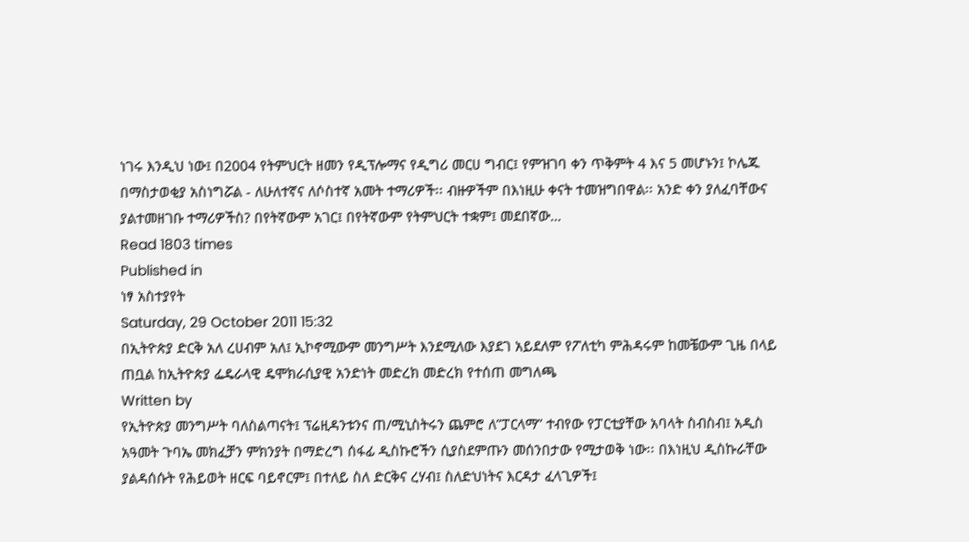ነገሩ እንዲህ ነው፤ በ2004 የትምህርት ዘመን የዲፕሎማና የዲግሪ መርሀ ግብር፤ የምዝገባ ቀን ጥቅምት 4 እና 5 መሆኑን፤ ኮሌጁ በማስታወቂያ አስነግሯል - ለሁለተኛና ለሶስተኛ አመት ተማሪዎች፡፡ ብዙዎችም በእነዚሁ ቀናት ተመዝግበዋል፡፡ አንድ ቀን ያለፈባቸውና ያልተመዘገቡ ተማሪዎችስ? በየትኛውም አገር፤ በየትኛውም የትምህርት ተቋም፤ መደበኛው…
Read 1803 times
Published in
ነፃ አስተያየት
Saturday, 29 October 2011 15:32
በኢትዮጵያ ድርቅ አለ ረሀብም አለ፤ ኢኮኖሚውም መንግሥት እንደሚለው እያደገ አይደለም የፖለቲካ ምሕዳሩም ከመቼውም ጊዜ በላይ ጠቧል ከኢትዮጵያ ፌዴራላዊ ዴሞክራሲያዊ አንድነት መድረክ መድረክ የተሰጠ መግለጫ
Written by
የኢትዮጵያ መንግሥት ባለስልጣናት፤ ፕሬዚዳንቱንና ጠ/ሚኒስትሩን ጨምሮ ለ”ፓርላማ” ተብየው የፓርቲያቸው አባላት ስብስብ፤ አዲስ አዓመት ጉባኤ መክፈቻን ምክንያት በማድረግ ሰፋፊ ዲስኩሮችን ሲያስደምጡን መሰንበታው የሚታወቅ ነው፡፡ በእነዚህ ዲስኩራቸው ያልዳሰሱት የሕይወት ዘርፍ ባይኖርም፤ በተለይ ስለ ድርቅና ረሃብ፤ ስለድህነትና እርዳታ ፈላጊዎች፤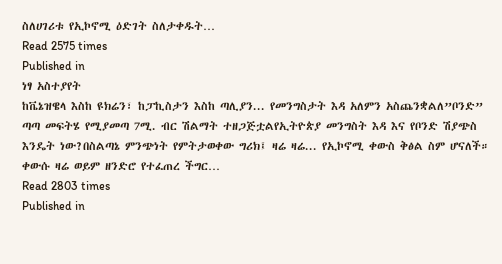ስለሀገሪቱ የኢኮኖሚ ዕድገት ስለታቀዱት…
Read 2575 times
Published in
ነፃ አስተያየት
ከቬኔዝዌላ እስከ ዩክሬን፣ ከፓኪስታን እስከ ጣሊያን... የመንግስታት እዳ አለምን አስጨንቋልለ”ቦንድ” ጣጣ መፍትሄ የሚያመጣ 7ሚ. ብር ሽልማት ተዘጋጅቷልየኢትዮጵያ መንግስት እዳ እና የቦንድ ሽያጭስ እንዴት ነው?በስልጣኔ ምንጭነት የምትታወቀው ግሪክ፤ ዛሬ ዛሬ... የኢኮኖሚ ቀውስ ቅፅል ስም ሆናለች። ቀውሱ ዛሬ ወይም ዘንድሮ የተፈጠረ ችግር…
Read 2803 times
Published in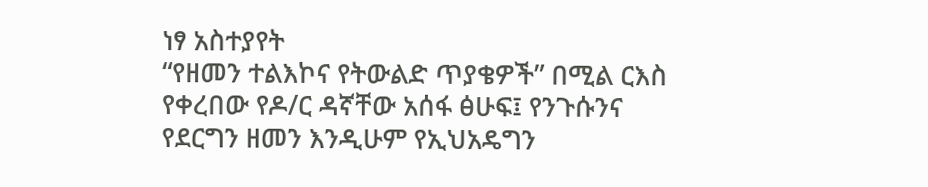ነፃ አስተያየት
“የዘመን ተልእኮና የትውልድ ጥያቄዎች” በሚል ርእስ የቀረበው የዶ/ር ዳኛቸው አሰፋ ፅሁፍ፤ የንጉሱንና የደርግን ዘመን እንዲሁም የኢህአዴግን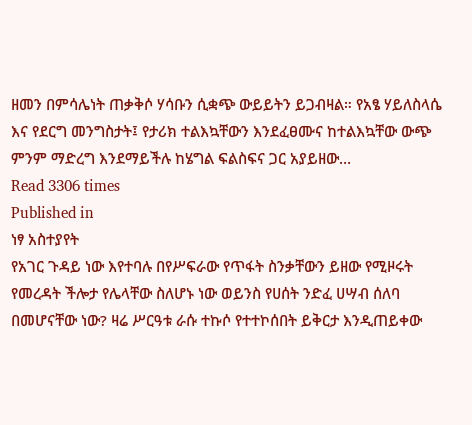ዘመን በምሳሌነት ጠቃቅሶ ሃሳቡን ሲቋጭ ውይይትን ይጋብዛል። የአፄ ሃይለስላሴ እና የደርግ መንግስታት፤ የታሪክ ተልእኳቸውን እንደፈፀሙና ከተልእኳቸው ውጭ ምንም ማድረግ እንደማይችሉ ከሄግል ፍልስፍና ጋር አያይዘው…
Read 3306 times
Published in
ነፃ አስተያየት
የአገር ጉዳይ ነው እየተባሉ በየሥፍራው የጥፋት ስንቃቸውን ይዘው የሚዞሩት የመረዳት ችሎታ የሌላቸው ስለሆኑ ነው ወይንስ የሀሰት ንድፈ ሀሣብ ሰለባ በመሆናቸው ነው? ዛሬ ሥርዓቱ ራሱ ተኩሶ የተተኮሰበት ይቅርታ እንዲጠይቀው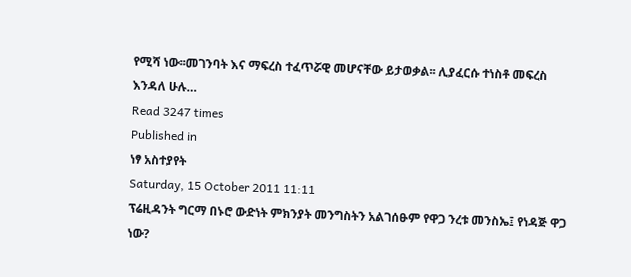የሚሻ ነው፡፡መገንባት እና ማፍረስ ተፈጥሯዊ መሆናቸው ይታወቃል፡፡ ሊያፈርሱ ተነስቶ መፍረስ እንዳለ ሁሉ…
Read 3247 times
Published in
ነፃ አስተያየት
Saturday, 15 October 2011 11:11
ፕሬዚዳንት ግርማ በኑሮ ውድነት ምክንያት መንግስትን አልገሰፁም የዋጋ ንረቱ መንስኤ፤ የነዳጅ ዋጋ ነው?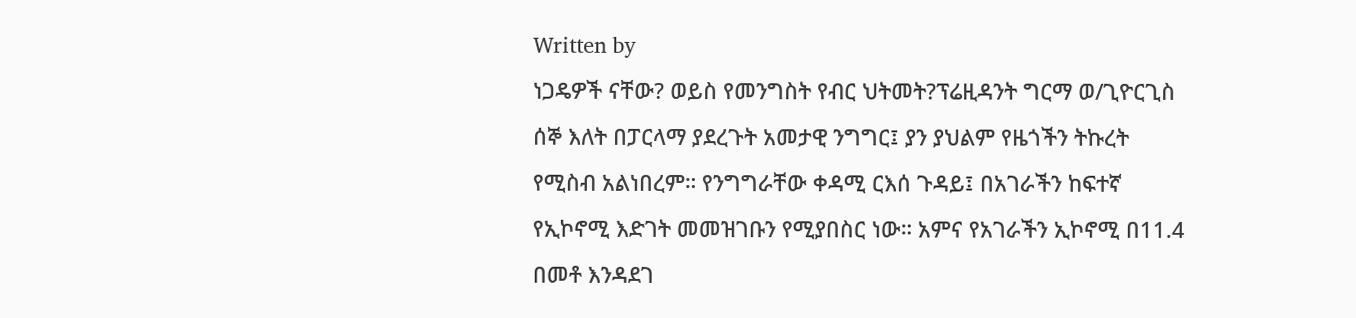Written by
ነጋዴዎች ናቸው? ወይስ የመንግስት የብር ህትመት?ፕሬዚዳንት ግርማ ወ/ጊዮርጊስ ሰኞ እለት በፓርላማ ያደረጉት አመታዊ ንግግር፤ ያን ያህልም የዜጎችን ትኩረት የሚስብ አልነበረም። የንግግራቸው ቀዳሚ ርእሰ ጉዳይ፤ በአገራችን ከፍተኛ የኢኮኖሚ እድገት መመዝገቡን የሚያበስር ነው። አምና የአገራችን ኢኮኖሚ በ11.4 በመቶ እንዳደገ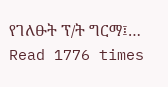የገለፁት ፕ/ት ግርማ፤…
Read 1776 times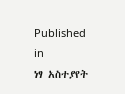Published in
ነፃ አስተያየት